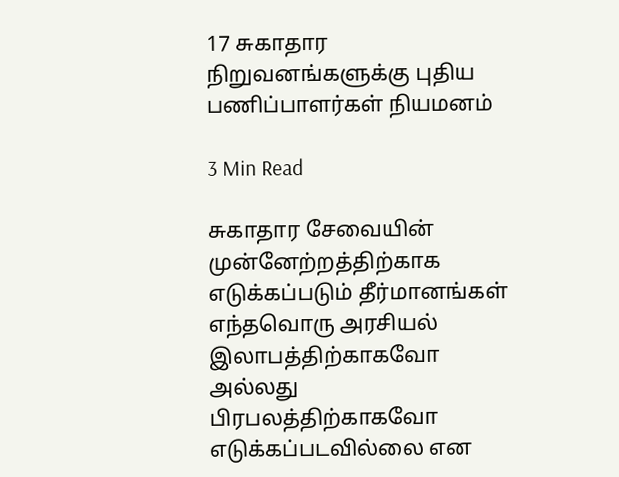17 சுகாதார நிறுவனங்களுக்கு புதிய பணிப்பாளர்கள் நியமனம்

3 Min Read

சுகாதார சேவையின் முன்னேற்றத்திற்காக எடுக்கப்படும் தீர்மானங்கள் எந்தவொரு அரசியல் இலாபத்திற்காகவோ அல்லது பிரபலத்திற்காகவோ எடுக்கப்படவில்லை என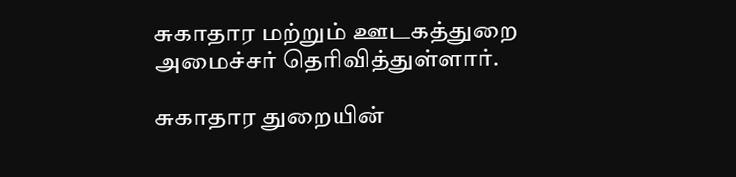சுகாதார மற்றும் ஊடகத்துறை அமைச்சர் தெரிவித்துள்ளார்.

சுகாதார துறையின்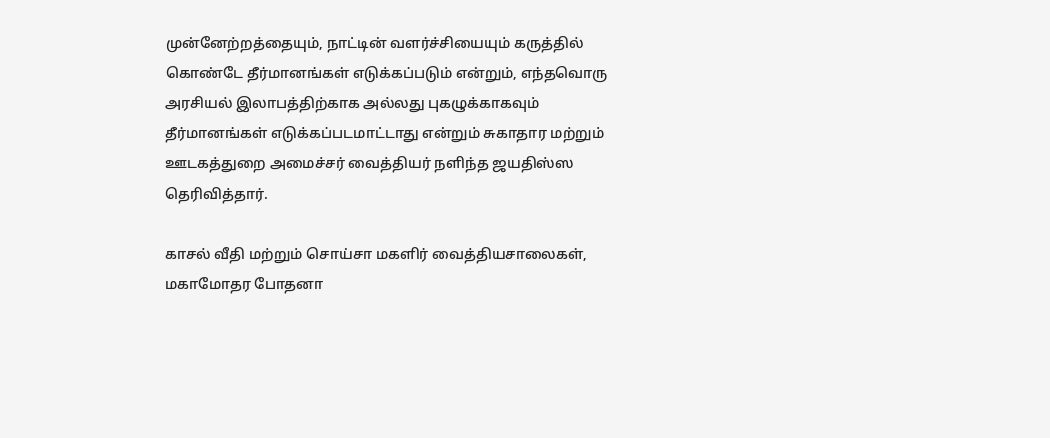முன்னேற்றத்தையும், நாட்டின் வளர்ச்சியையும் கருத்தில் கொண்டே தீர்மானங்கள் எடுக்கப்படும் என்றும், எந்தவொரு அரசியல் இலாபத்திற்காக அல்லது புகழுக்காகவும் தீர்மானங்கள் எடுக்கப்படமாட்டாது என்றும் சுகாதார மற்றும் ஊடகத்துறை அமைச்சர் வைத்தியர் நளிந்த ஜயதிஸ்ஸ தெரிவித்தார்.

காசல் வீதி மற்றும் சொய்சா மகளிர் வைத்தியசாலைகள், மகாமோதர போதனா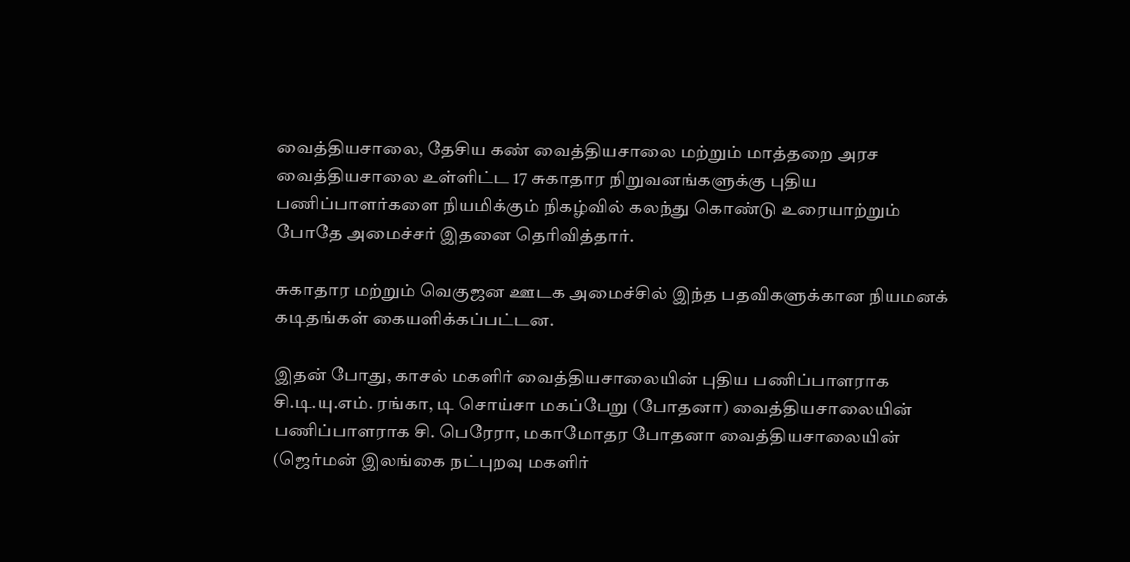வைத்தியசாலை, தேசிய கண் வைத்தியசாலை மற்றும் மாத்தறை அரச வைத்தியசாலை உள்ளிட்ட 17 சுகாதார நிறுவனங்களுக்கு புதிய பணிப்பாளர்களை நியமிக்கும் நிகழ்வில் கலந்து கொண்டு உரையாற்றும் போதே அமைச்சர் இதனை தெரிவித்தார்.

சுகாதார மற்றும் வெகுஜன ஊடக அமைச்சில் இந்த பதவிகளுக்கான நியமனக் கடிதங்கள் கையளிக்கப்பட்டன.

இதன் போது, காசல் மகளிர் வைத்தியசாலையின் புதிய பணிப்பாளராக சி.டி.யு.எம். ரங்கா, டி சொய்சா மகப்பேறு (போதனா) வைத்தியசாலையின் பணிப்பாளராக சி. பெரேரா, மகாமோதர போதனா வைத்தியசாலையின் (ஜெர்மன் இலங்கை நட்புறவு மகளிர்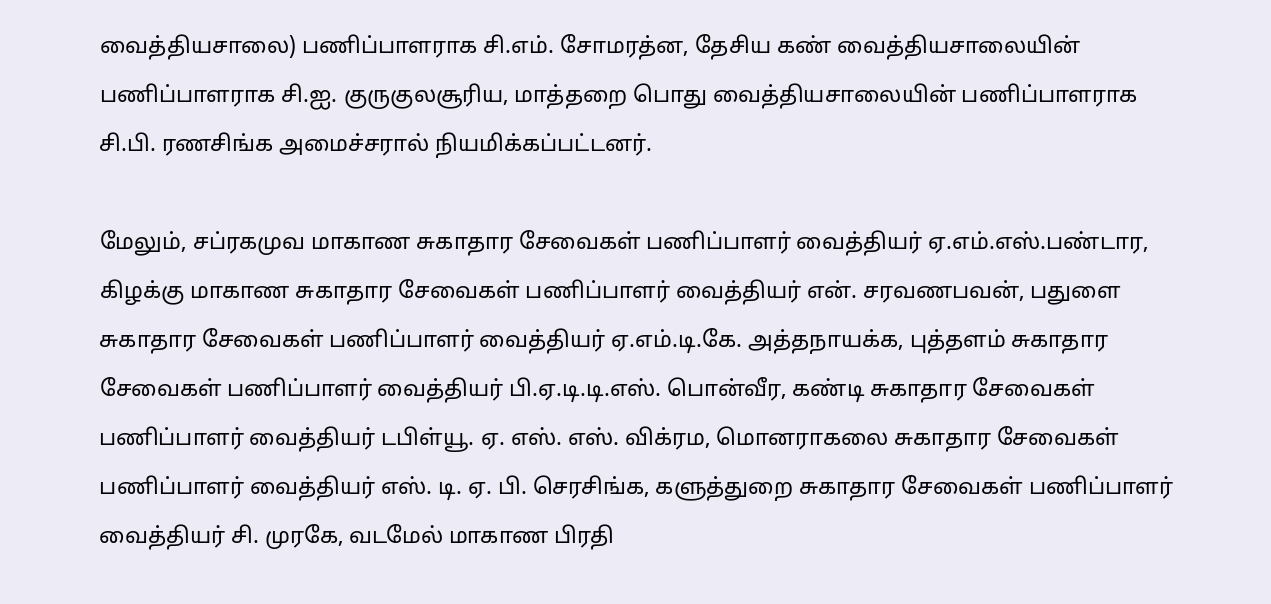வைத்தியசாலை) பணிப்பாளராக சி.எம். சோமரத்ன, தேசிய கண் வைத்தியசாலையின் பணிப்பாளராக சி.ஐ. குருகுலசூரிய, மாத்தறை பொது வைத்தியசாலையின் பணிப்பாளராக சி.பி. ரணசிங்க அமைச்சரால் நியமிக்கப்பட்டனர்.

மேலும், சப்ரகமுவ மாகாண சுகாதார சேவைகள் பணிப்பாளர் வைத்தியர் ஏ.எம்.எஸ்.பண்டார, கிழக்கு மாகாண சுகாதார சேவைகள் பணிப்பாளர் வைத்தியர் என். சரவணபவன், பதுளை சுகாதார சேவைகள் பணிப்பாளர் வைத்தியர் ஏ.எம்.டி.கே. அத்தநாயக்க, புத்தளம் சுகாதார சேவைகள் பணிப்பாளர் வைத்தியர் பி.ஏ.டி.டி.எஸ். பொன்வீர, கண்டி சுகாதார சேவைகள் பணிப்பாளர் வைத்தியர் டபிள்யூ. ஏ. எஸ். எஸ். விக்ரம, மொனராகலை சுகாதார சேவைகள் பணிப்பாளர் வைத்தியர் எஸ். டி. ஏ. பி. செரசிங்க, களுத்துறை சுகாதார சேவைகள் பணிப்பாளர் வைத்தியர் சி. முரகே, வடமேல் மாகாண பிரதி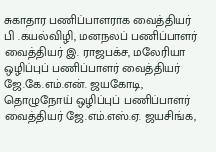சுகாதார பணிப்பாளராக வைத்தியர் பி .கயல்விழி, மனநலப் பணிப்பாளர் வைத்தியர் இ. ராஜபக்ச, மலேரியா ஒழிப்புப் பணிப்பாளர் வைத்தியர் ஜே.கே.எம்.என். ஜயகோடி, தொழுநோய் ஒழிப்புப் பணிப்பாளர் வைத்தியர் ஜே.எம்.எஸ்.ஏ. ஜயசிங்க,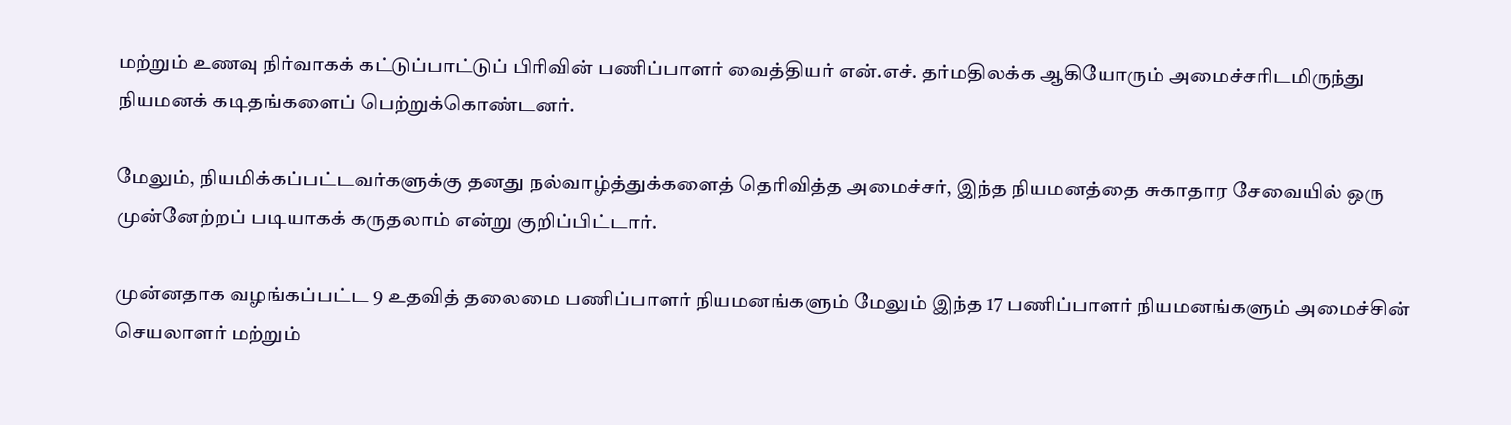மற்றும் உணவு நிர்வாகக் கட்டுப்பாட்டுப் பிரிவின் பணிப்பாளர் வைத்தியர் என்.எச். தர்மதிலக்க ஆகியோரும் அமைச்சரிடமிருந்து நியமனக் கடிதங்களைப் பெற்றுக்கொண்டனர்.

மேலும், நியமிக்கப்பட்டவர்களுக்கு தனது நல்வாழ்த்துக்களைத் தெரிவித்த அமைச்சர், இந்த நியமனத்தை சுகாதார சேவையில் ஒரு முன்னேற்றப் படியாகக் கருதலாம் என்று குறிப்பிட்டார்.

முன்னதாக வழங்கப்பட்ட 9 உதவித் தலைமை பணிப்பாளர் நியமனங்களும் மேலும் இந்த 17 பணிப்பாளர் நியமனங்களும் அமைச்சின் செயலாளர் மற்றும்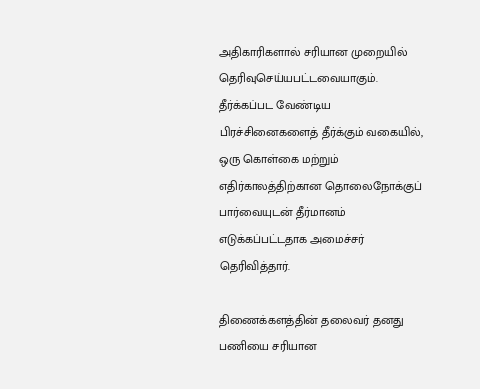அதிகாரிகளால் சரியான முறையில் தெரிவுசெய்யபட்டவையாகும். தீர்க்கப்பட வேண்டிய பிரச்சினைகளைத் தீர்க்கும் வகையில், ஒரு கொள்கை மற்றும் எதிர்காலத்திற்கான தொலைநோக்குப் பார்வையுடன் தீர்மானம் எடுக்கப்பட்டதாக அமைச்சர் தெரிவித்தார்.

திணைக்களத்தின் தலைவர் தனது பணியை சரியான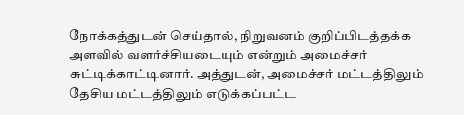நோக்கத்துடன் செய்தால், நிறுவனம் குறிப்பிடத்தக்க அளவில் வளர்ச்சியடையும் என்றும் அமைச்சர் சுட்டிக்காட்டினார். அத்துடன், அமைச்சர் மட்டத்திலும் தேசிய மட்டத்திலும் எடுக்கப்பட்ட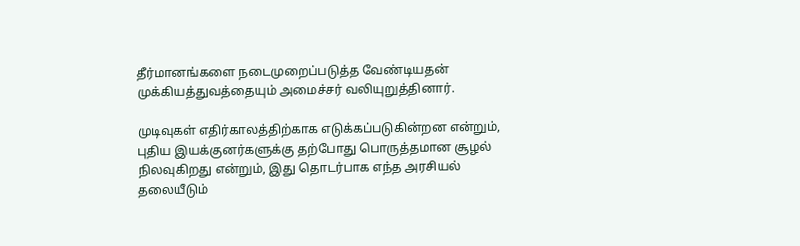தீர்மானங்களை நடைமுறைப்படுத்த வேண்டியதன் முக்கியத்துவத்தையும் அமைச்சர் வலியுறுத்தினார்.

முடிவுகள் எதிர்காலத்திற்காக எடுக்கப்படுகின்றன என்றும், புதிய இயக்குனர்களுக்கு தற்போது பொருத்தமான சூழல் நிலவுகிறது என்றும், இது தொடர்பாக எந்த அரசியல் தலையீடும்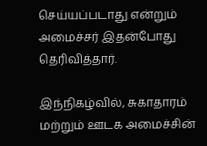செய்யப்படாது என்றும் அமைச்சர் இதன்போது தெரிவித்தார்.

இந்நிகழ்வில், சுகாதாரம் மற்றும் ஊடக அமைச்சின்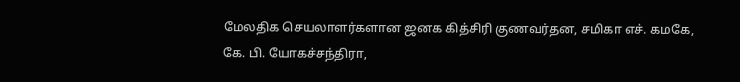மேலதிக செயலாளர்களான ஜனக கித்சிரி குணவர்தன, சமிகா எச். கமகே, கே. பி. யோகச்சந்திரா,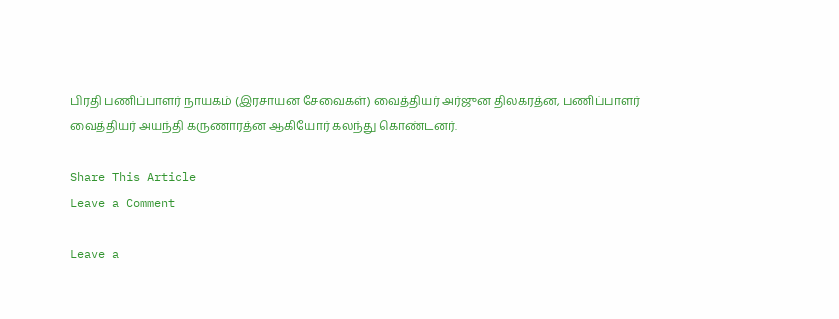பிரதி பணிப்பாளர் நாயகம் (இரசாயன சேவைகள்) வைத்தியர் அர்ஜுன திலகரத்ன, பணிப்பாளர் வைத்தியர் அயந்தி கருணாரத்ன ஆகியோர் கலந்து கொண்டனர்.

Share This Article
Leave a Comment

Leave a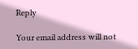Reply

Your email address will not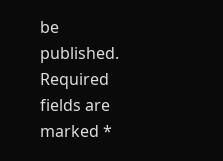be published. Required fields are marked *